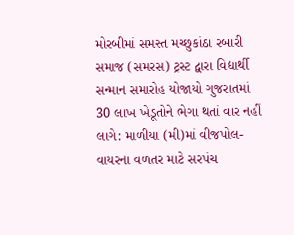મોરબીમાં સમસ્ત મચ્છુકાંઠા રબારી સમાજ (સમરસ) ટ્રસ્ટ દ્વારા વિદ્યાર્થી સન્માન સમારોહ યોજાયો ગુજરાતમાં 30 લાખ ખેડૂતોને ભેગા થતાં વાર નહીં લાગે: માળીયા (મી)માં વીજપોલ-વાયરના વળતર માટે સરપંચ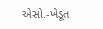એસો.-ખેડૂત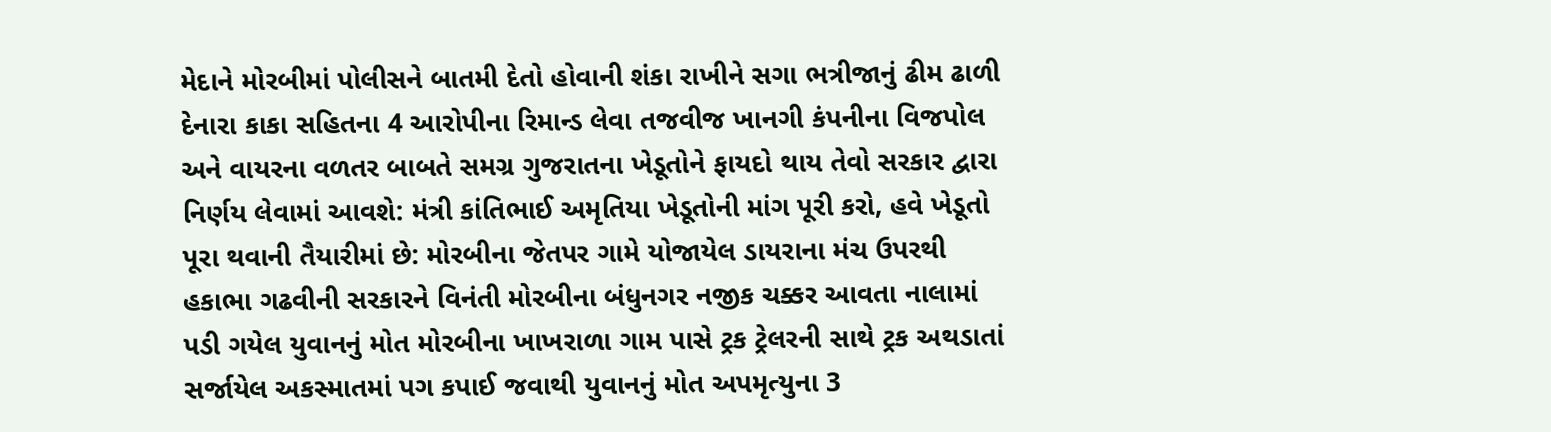મેદાને મોરબીમાં પોલીસને બાતમી દેતો હોવાની શંકા રાખીને સગા ભત્રીજાનું ઢીમ ઢાળી દેનારા કાકા સહિતના 4 આરોપીના રિમાન્ડ લેવા તજવીજ ખાનગી કંપનીના વિજપોલ અને વાયરના વળતર બાબતે સમગ્ર ગુજરાતના ખેડૂતોને ફાયદો થાય તેવો સરકાર દ્વારા નિર્ણય લેવામાં આવશે: મંત્રી કાંતિભાઈ અમૃતિયા ખેડૂતોની માંગ પૂરી કરો, હવે ખેડૂતો પૂરા થવાની તૈયારીમાં છે: મોરબીના જેતપર ગામે યોજાયેલ ડાયરાના મંચ ઉપરથી હકાભા ગઢવીની સરકારને વિનંતી મોરબીના બંધુનગર નજીક ચક્કર આવતા નાલામાં પડી ગયેલ યુવાનનું મોત મોરબીના ખાખરાળા ગામ પાસે ટ્રક ટ્રેલરની સાથે ટ્રક અથડાતાં સર્જાયેલ અકસ્માતમાં પગ કપાઈ જવાથી યુવાનનું મોત અપમૃત્યુના 3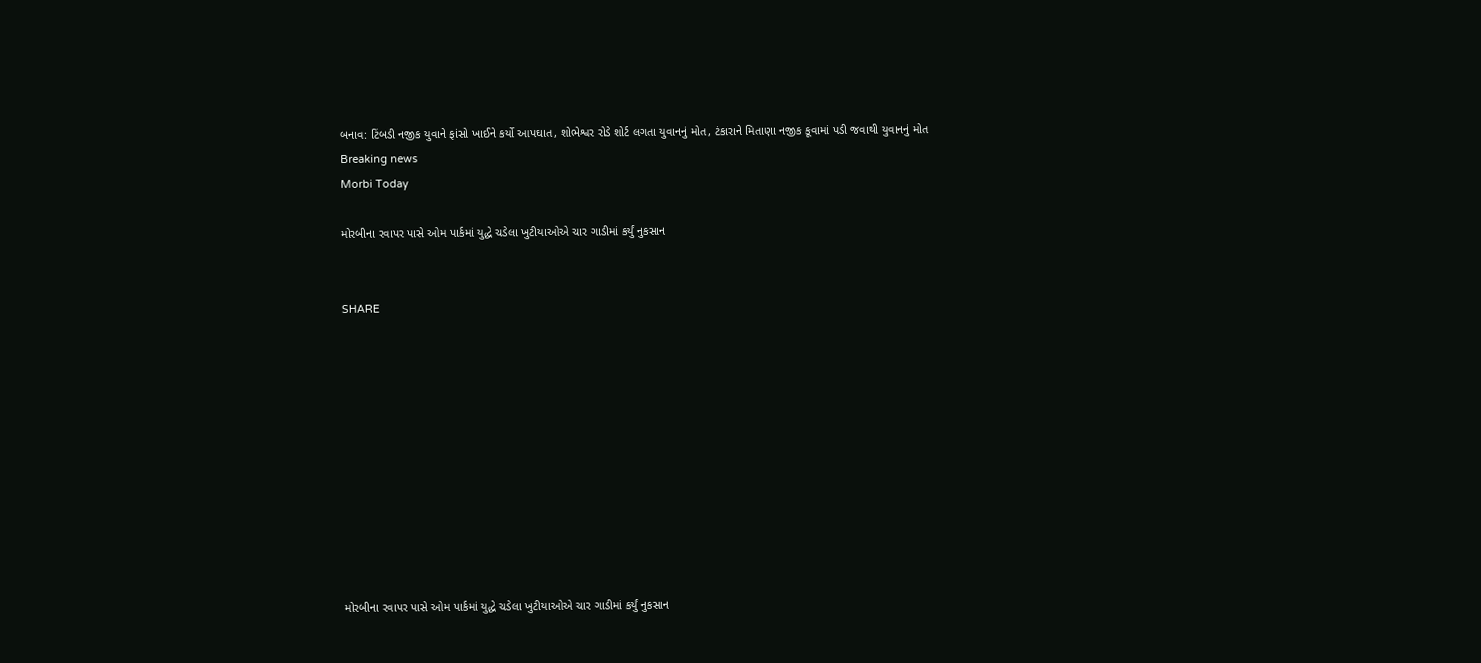બનાવ: ટિંબડી નજીક યુવાને ફાંસો ખાઈને કર્યો આપઘાત, શોભેશ્વર રોડે શોર્ટ લગતા યુવાનનું મોત, ટંકારાને મિતાણા નજીક કૂવામાં પડી જવાથી યુવાનનું મોત
Breaking news
Morbi Today

મોરબીના રવાપર પાસે ઓમ પાર્કમાં યુદ્ધે ચડેલા ખુટીયાઓએ ચાર ગાડીમાં કર્યું નુકસાન


SHARE











મોરબીના રવાપર પાસે ઓમ પાર્કમાં યુદ્ધે ચડેલા ખુટીયાઓએ ચાર ગાડીમાં કર્યું નુકસાન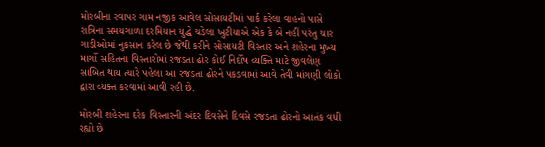મોરબીના રવાપર ગામ નજીક આવેલ સોસાયટીમાં પાર્ક કરેલા વાહનો પાસે રાત્રિના સમયગાળા દરમિયાન યુદ્ધે ચડેલા ખુટીયાએ એક કે બે નહીં પરંતુ ચાર ગાડીઓમાં નુકસાન કરેલ છે જેથી કરીને સોસાયટી વિસ્તાર અને શહેરના મુખ્ય માર્ગો સહિતના વિસ્તારોમાં રજડતા ઢોર કોઈ નિર્દોષ વ્યક્તિ માટે જીવલેણ સાબિત થાય ત્યારે પહેલા આ રજડતા ઢોરને પકડવામાં આવે તેવી માંગણી લોકો દ્વારા વ્યક્ત કરવામાં આવી રહી છે.

મોરબી શહેરના દરેક વિસ્તારની અંદર દિવસેને દિવસે રજડતા ઢોરનો આતંક વધી રહ્યો છે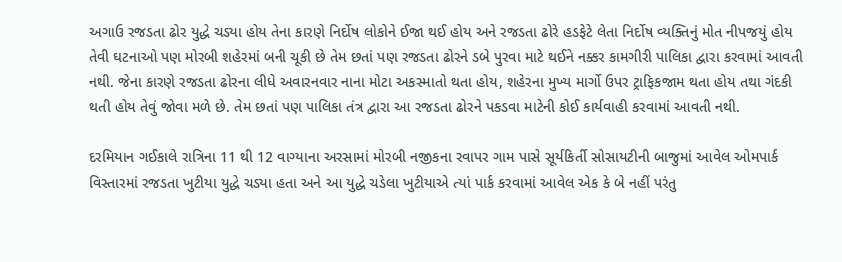અગાઉ રજડતા ઢોર યુદ્ધે ચડ્યા હોય તેના કારણે નિર્દોષ લોકોને ઈજા થઈ હોય અને રજડતા ઢોરે હડફેટે લેતા નિર્દોષ વ્યક્તિનું મોત નીપજયું હોય તેવી ઘટનાઓ પણ મોરબી શહેરમાં બની ચૂકી છે તેમ છતાં પણ રજડતા ઢોરને ડબે પુરવા માટે થઈને નક્કર કામગીરી પાલિકા દ્વારા કરવામાં આવતી નથી. જેના કારણે રજડતા ઢોરના લીધે અવારનવાર નાના મોટા અકસ્માતો થતા હોય, શહેરના મુખ્ય માર્ગો ઉપર ટ્રાફિકજામ થતા હોય તથા ગંદકી થતી હોય તેવું જોવા મળે છે. તેમ છતાં પણ પાલિકા તંત્ર દ્વારા આ રજડતા ઢોરને પકડવા માટેની કોઈ કાર્યવાહી કરવામાં આવતી નથી.

દરમિયાન ગઈકાલે રાત્રિના 11 થી 12 વાગ્યાના અરસામાં મોરબી નજીકના રવાપર ગામ પાસે સૂર્યકિર્તી સોસાયટીની બાજુમાં આવેલ ઓમપાર્ક વિસ્તારમાં રજડતા ખુટીયા યુદ્ધે ચડ્યા હતા અને આ યુદ્ધે ચડેલા ખુટીયાએ ત્યાં પાર્ક કરવામાં આવેલ એક કે બે નહીં પરંતુ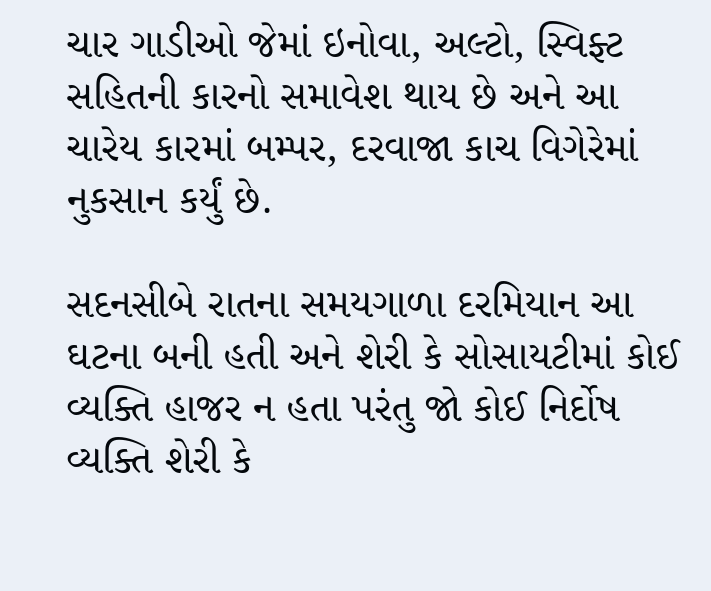ચાર ગાડીઓ જેમાં ઇનોવા, અલ્ટો, સ્વિફ્ટ સહિતની કારનો સમાવેશ થાય છે અને આ ચારેય કારમાં બમ્પર, દરવાજા કાચ વિગેરેમાં નુકસાન કર્યું છે.

સદનસીબે રાતના સમયગાળા દરમિયાન આ ઘટના બની હતી અને શેરી કે સોસાયટીમાં કોઈ વ્યક્તિ હાજર ન હતા પરંતુ જો કોઈ નિર્દોષ વ્યક્તિ શેરી કે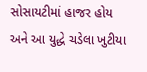સોસાયટીમાં હાજર હોય અને આ યુદ્ધે ચડેલા ખુટીયા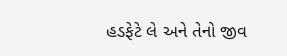હડફેટે લે અને તેનો જીવ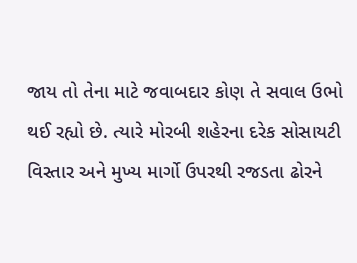જાય તો તેના માટે જવાબદાર કોણ તે સવાલ ઉભો થઈ રહ્યો છે. ત્યારે મોરબી શહેરના દરેક સોસાયટી વિસ્તાર અને મુખ્ય માર્ગો ઉપરથી રજડતા ઢોરને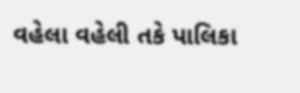વહેલા વહેલી તકે પાલિકા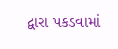દ્વારા પકડવામાં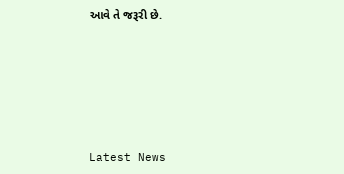આવે તે જરૂરી છે.






Latest News